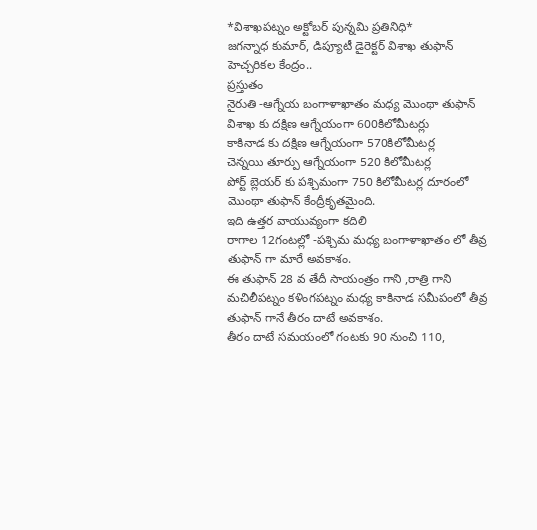*విశాఖపట్నం అక్టోబర్ పున్నమి ప్రతినిధి*
జగన్నాధ కుమార్, డిప్యూటీ డైరెక్టర్ విశాఖ తుఫాన్ హెచ్చరికల కేంద్రం..
ప్రస్తుతం
నైరుతి -ఆగ్నేయ బంగాళాఖాతం మధ్య మొంథా తుఫాన్
విశాఖ కు దక్షిణ ఆగ్నేయంగా 600కిలోమీటర్లు
కాకినాడ కు దక్షిణ ఆగ్నేయంగా 570కిలోమీటర్ల
చెన్నయి తూర్పు ఆగ్నేయంగా 520 కిలోమీటర్ల
పోర్ట్ బ్లెయర్ కు పశ్చిమంగా 750 కిలోమీటర్ల దూరంలో మొంథా తుఫాన్ కేంద్రీకృతమైంది.
ఇది ఉత్తర వాయువ్యంగా కదిలి
రాగాల 12గంటల్లో -పశ్చిమ మధ్య బంగాళాఖాతం లో తీవ్ర తుఫాన్ గా మారే అవకాశం.
ఈ తుఫాన్ 28 వ తేదీ సాయంత్రం గాని ,రాత్రి గాని మచిలీపట్నం కళింగపట్నం మధ్య కాకినాడ సమీపంలో తీవ్ర తుఫాన్ గానే తీరం దాటే అవకాశం.
తీరం దాటే సమయంలో గంటకు 90 నుంచి 110,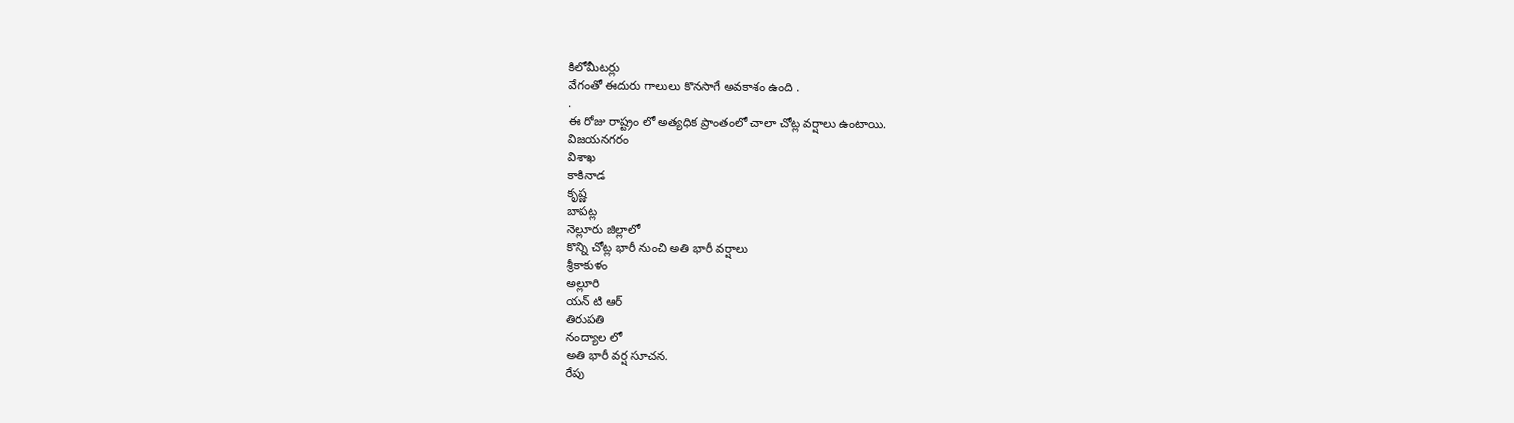కిలోమీటర్లు
వేగంతో ఈదురు గాలులు కొనసాగే అవకాశం ఉంది .
.
ఈ రోజు రాష్ట్రం లో అత్యధిక ప్రాంతంలో చాలా చోట్ల వర్షాలు ఉంటాయి.
విజయనగరం
విశాఖ
కాకినాడ
కృష్ణ
బాపట్ల
నెల్లూరు జిల్లాలో
కొన్ని చోట్ల భారీ నుంచి అతి భారీ వర్షాలు
శ్రీకాకుళం
అల్లూరి
యన్ టి ఆర్
తిరుపతి
నంద్యాల లో
అతి భారీ వర్ష సూచన.
రేపు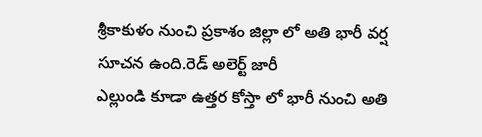శ్రీకాకుళం నుంచి ప్రకాశం జిల్లా లో అతి భారీ వర్ష సూచన ఉంది.రెడ్ అలెర్ట్ జారీ
ఎల్లుండి కూడా ఉత్తర కోస్తా లో భారీ నుంచి అతి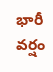భారీ వర్షం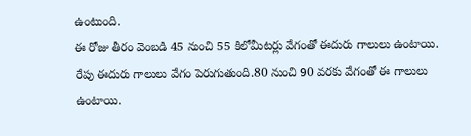ఉంటుంది.
ఈ రోజు తీరం వెంబడి 45 నుంచి 55 కిలోమీటర్లు వేగంతో ఈదురు గాలులు ఉంటాయి.
రేపు ఈదురు గాలులు వేగం పెరుగుతుంది.80 నుంచి 90 వరకు వేగంతో ఈ గాలులు ఉంటాయి.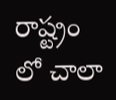రాష్ట్రం లో చాలా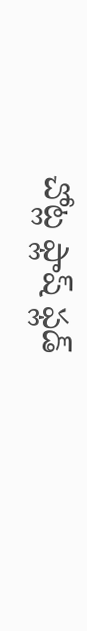చోట్ల ఫ్లాష్ ఫ్లడ్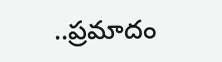..ప్రమాదం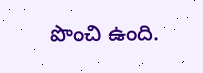పొంచి ఉంది.